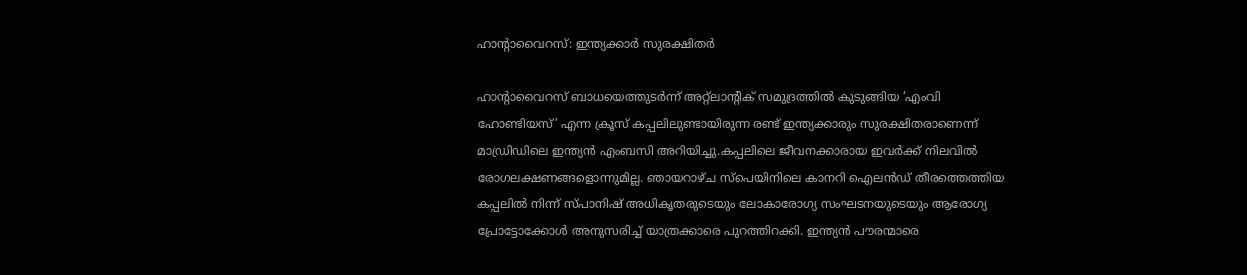ഹാന്റാവൈറസ്: ഇന്ത്യക്കാർ സുരക്ഷിതർ

ഹാന്റാവൈറസ് ബാധയെത്തുടർന്ന് അറ്റ്ലാന്റിക് സമുദ്രത്തില്‍ കുടുങ്ങിയ ‘എംവി ഹോണ്ടിയസ്’ എന്ന ക്രൂസ് കപ്പലിലുണ്ടായിരുന്ന രണ്ട് ഇന്ത്യക്കാരും സുരക്ഷിതരാണെന്ന് മാഡ്രിഡിലെ ഇന്ത്യൻ എംബസി അറിയിച്ചു.കപ്പലിലെ ജീവനക്കാരായ ഇവർക്ക് നിലവില്‍ രോഗലക്ഷണങ്ങളൊന്നുമില്ല. ഞായറാഴ്ച സ്പെയിനിലെ കാനറി ഐലൻഡ് തീരത്തെത്തിയ കപ്പലില്‍ നിന്ന് സ്പാനിഷ് അധികൃതരുടെയും ലോകാരോഗ്യ സംഘടനയുടെയും ആരോഗ്യ പ്രോട്ടോക്കോള്‍ അനുസരിച്ച്‌ യാത്രക്കാരെ പുറത്തിറക്കി. ഇന്ത്യൻ പൗരന്മാരെ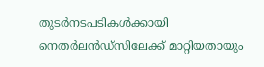തുടർനടപടികള്‍ക്കായി നെതർലൻഡ്സിലേക്ക് മാറ്റിയതായും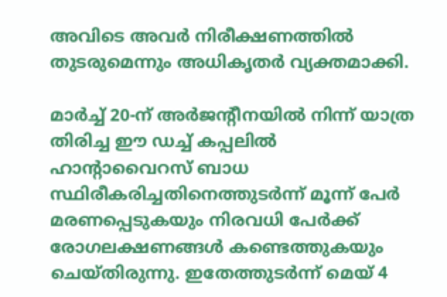അവിടെ അവർ നിരീക്ഷണത്തില്‍ തുടരുമെന്നും അധികൃതർ വ്യക്തമാക്കി.

മാർച്ച്‌ 20-ന് അർജന്റീനയില്‍ നിന്ന് യാത്ര തിരിച്ച ഈ ഡച്ച്‌ കപ്പലില്‍ ഹാന്റാവൈറസ് ബാധ സ്ഥിരീകരിച്ചതിനെത്തുടർന്ന് മൂന്ന് പേർ മരണപ്പെടുകയും നിരവധി പേർക്ക് രോഗലക്ഷണങ്ങള്‍ കണ്ടെത്തുകയും ചെയ്‌തിരുന്നു. ഇതേത്തുടർന്ന് മെയ് 4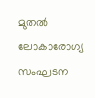മുതല്‍ ലോകാരോഗ്യ സംഘടന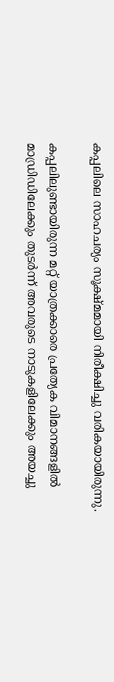കപ്പലിലെ സാഹചര്യം സൂക്ഷ്മമായി നിരീക്ഷിച്ചു വരികയായിരുന്നു.

കപ്പലിലുണ്ടായിരുന്ന മറ്റ് യാത്രക്കാരെ പ്രത്യേക വിമാനങ്ങളില്‍ മാഡ്രിഡിലേക്കും തുടർന്ന് അവരുടെ നാടുകളിലേക്കും അയച്ചു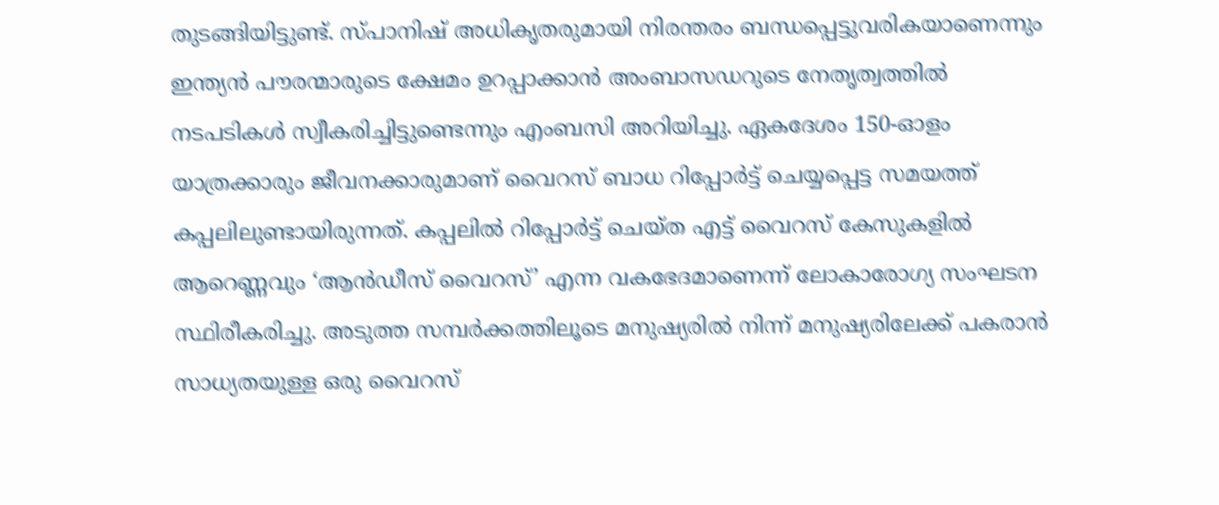തുടങ്ങിയിട്ടുണ്ട്. സ്പാനിഷ് അധികൃതരുമായി നിരന്തരം ബന്ധപ്പെട്ടുവരികയാണെന്നും ഇന്ത്യൻ പൗരന്മാരുടെ ക്ഷേമം ഉറപ്പാക്കാൻ അംബാസഡറുടെ നേതൃത്വത്തില്‍ നടപടികള്‍ സ്വീകരിച്ചിട്ടുണ്ടെന്നും എംബസി അറിയിച്ചു. ഏകദേശം 150-ഓളം യാത്രക്കാരും ജീവനക്കാരുമാണ് വൈറസ് ബാധ റിപ്പോർട്ട് ചെയ്യപ്പെട്ട സമയത്ത് കപ്പലിലുണ്ടായിരുന്നത്. കപ്പലില്‍ റിപ്പോർട്ട് ചെയ്ത എട്ട് വൈറസ് കേസുകളില്‍ ആറെണ്ണവും ‘ആൻഡീസ് വൈറസ്’ എന്ന വകഭേദമാണെന്ന് ലോകാരോഗ്യ സംഘടന സ്ഥിരീകരിച്ചു. അടുത്ത സമ്പർക്കത്തിലൂടെ മനുഷ്യരില്‍ നിന്ന് മനുഷ്യരിലേക്ക് പകരാൻ സാധ്യതയുള്ള ഒരു വൈറസ്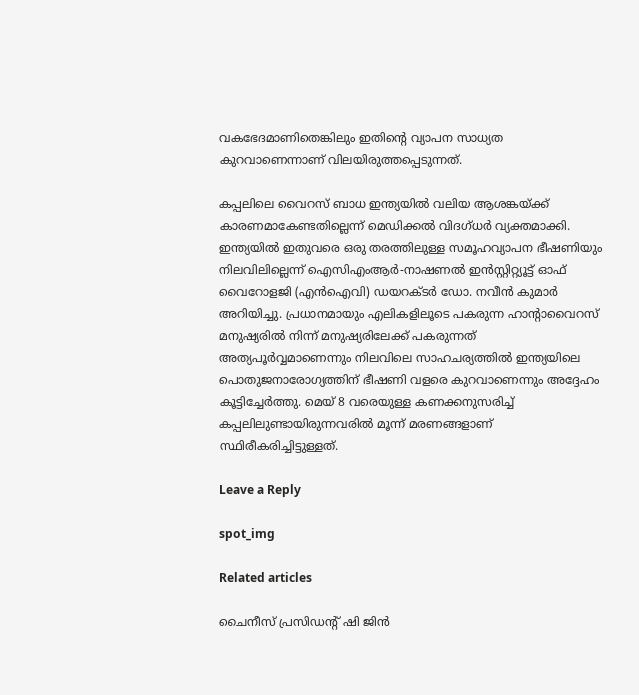വകഭേദമാണിതെങ്കിലും ഇതിന്റെ വ്യാപന സാധ്യത കുറവാണെന്നാണ് വിലയിരുത്തപ്പെടുന്നത്.

കപ്പലിലെ വൈറസ് ബാധ ഇന്ത്യയില്‍ വലിയ ആശങ്കയ്ക്ക് കാരണമാകേണ്ടതില്ലെന്ന് മെഡിക്കല്‍ വിദഗ്ധർ വ്യക്തമാക്കി. ഇന്ത്യയില്‍ ഇതുവരെ ഒരു തരത്തിലുള്ള സമൂഹവ്യാപന ഭീഷണിയും നിലവിലില്ലെന്ന് ഐസിഎംആർ-നാഷണല്‍ ഇൻസ്റ്റിറ്റ്യൂട്ട് ഓഫ് വൈറോളജി (എൻഐവി) ഡയറക്ടർ ഡോ. നവീൻ കുമാർ അറിയിച്ചു. പ്രധാനമായും എലികളിലൂടെ പകരുന്ന ഹാന്റാവൈറസ് മനുഷ്യരില്‍ നിന്ന് മനുഷ്യരിലേക്ക് പകരുന്നത് അത്യപൂർവ്വമാണെന്നും നിലവിലെ സാഹചര്യത്തില്‍ ഇന്ത്യയിലെ പൊതുജനാരോഗ്യത്തിന് ഭീഷണി വളരെ കുറവാണെന്നും അദ്ദേഹം കൂട്ടിച്ചേർത്തു. മെയ് 8 വരെയുള്ള കണക്കനുസരിച്ച്‌ കപ്പലിലുണ്ടായിരുന്നവരില്‍ മൂന്ന് മരണങ്ങളാണ് സ്ഥിരീകരിച്ചിട്ടുള്ളത്.

Leave a Reply

spot_img

Related articles

ചൈനീസ് പ്രസിഡന്റ് ഷി ജിൻ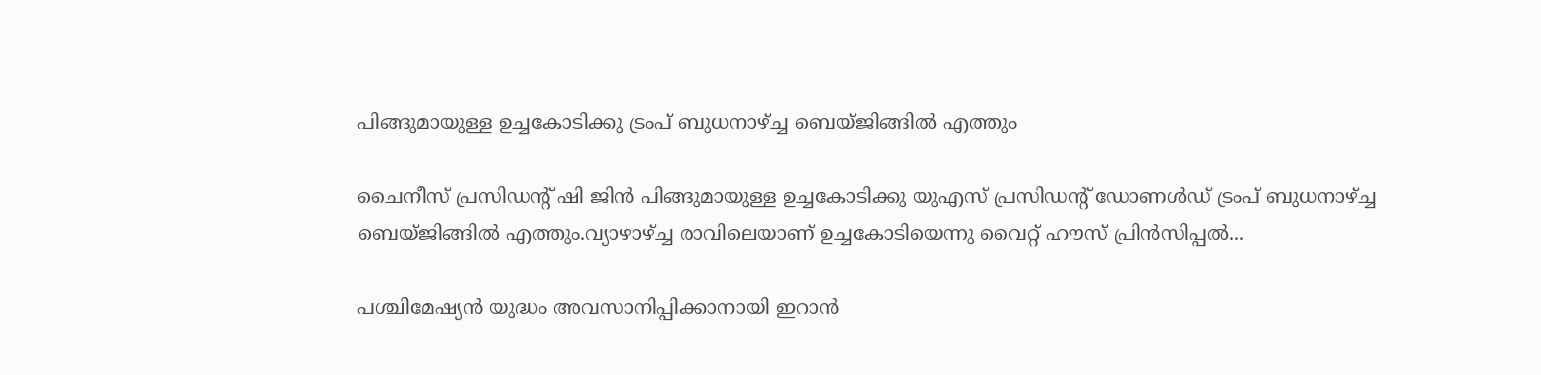പിങ്ങുമായുള്ള ഉച്ചകോടിക്കു ട്രംപ് ബുധനാഴ്ച്ച ബെയ്ജിങ്ങില്‍ എത്തും

ചൈനീസ് പ്രസിഡന്റ് ഷി ജിൻ പിങ്ങുമായുള്ള ഉച്ചകോടിക്കു യുഎസ് പ്രസിഡന്റ് ഡോണള്‍ഡ് ട്രംപ് ബുധനാഴ്ച്ച ബെയ്ജിങ്ങില്‍ എത്തും.വ്യാഴാഴ്ച്ച രാവിലെയാണ് ഉച്ചകോടിയെന്നു വൈറ്റ് ഹൗസ് പ്രിൻസിപ്പല്‍...

പശ്ചിമേഷ്യൻ യുദ്ധം അവസാനിപ്പിക്കാനായി ഇറാൻ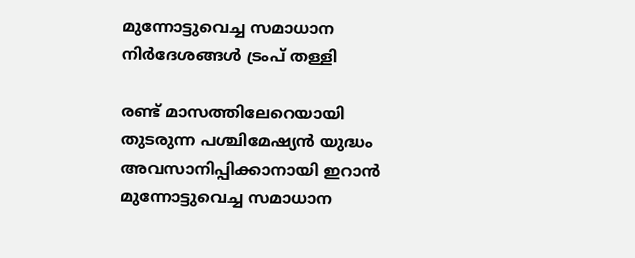മുന്നോട്ടുവെച്ച സമാധാന നിർദേശങ്ങൾ ട്രംപ് തള്ളി

രണ്ട് മാസത്തിലേറെയായി തുടരുന്ന പശ്ചിമേഷ്യൻ യുദ്ധം അവസാനിപ്പിക്കാനായി ഇറാൻ മുന്നോട്ടുവെച്ച സമാധാന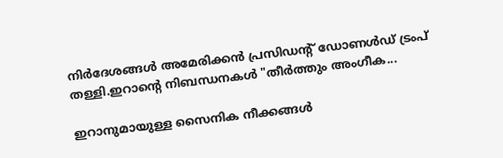നിർദേശങ്ങൾ അമേരിക്കൻ പ്രസിഡന്റ് ഡോണൾഡ് ട്രംപ് തള്ളി.ഇറാൻ്റെ നിബന്ധനകൾ "തീർത്തും അംഗീക...

ഇറാനുമായുള്ള സൈനിക നീക്കങ്ങള്‍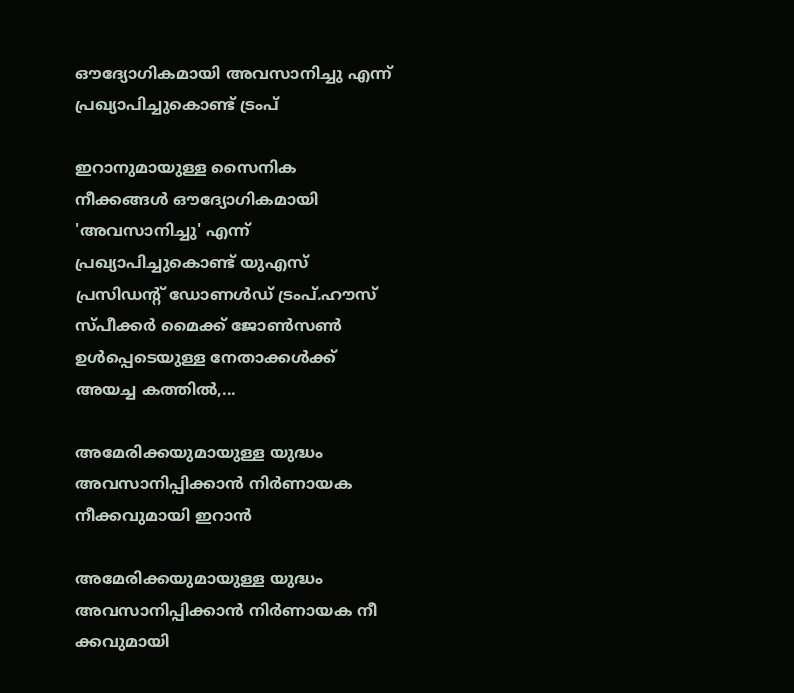ഔദ്യോഗികമായി അവസാനിച്ചു എന്ന് പ്രഖ്യാപിച്ചുകൊണ്ട് ട്രംപ്

ഇറാനുമായുള്ള സൈനിക നീക്കങ്ങള്‍ ഔദ്യോഗികമായി 'അവസാനിച്ചു' എന്ന് പ്രഖ്യാപിച്ചുകൊണ്ട് യുഎസ് പ്രസിഡന്‍റ് ഡോണള്‍ഡ് ട്രംപ്.ഹൗസ് സ്പീക്കർ മൈക്ക് ജോണ്‍സണ്‍ ഉള്‍പ്പെടെയുള്ള നേതാക്കള്‍ക്ക് അയച്ച കത്തില്‍,...

അമേരിക്കയുമായുള്ള യുദ്ധം അവസാനിപ്പിക്കാൻ നിർണായക നീക്കവുമായി ഇറാൻ

അമേരിക്കയുമായുള്ള യുദ്ധം അവസാനിപ്പിക്കാൻ നിർണായക നീ ക്കവുമായി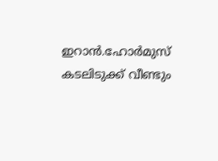ഇറാൻ.ഹോർമുസ് കടലിടുക്ക് വീണ്ടും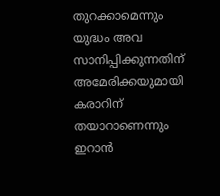തുറക്കാമെന്നും യുദ്ധം അവ സാനിപ്പിക്കുന്നതിന് അമേരിക്കയുമായി കരാറിന് തയാറാണെന്നും ഇറാൻ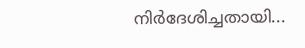നിർദേശിച്ചതായി...